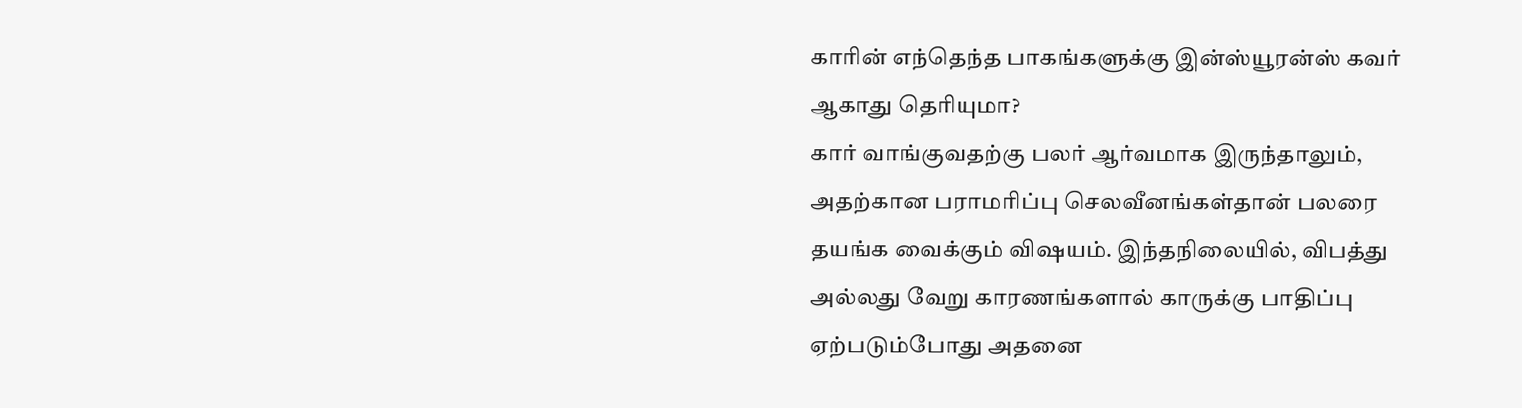காரின் எந்தெந்த பாகங்களுக்கு இன்ஸ்யூரன்ஸ் கவர் ஆகாது தெரியுமா?
கார் வாங்குவதற்கு பலர் ஆர்வமாக இருந்தாலும், அதற்கான பராமரிப்பு செலவீனங்கள்தான் பலரை தயங்க வைக்கும் விஷயம். இந்தநிலையில், விபத்து அல்லது வேறு காரணங்களால் காருக்கு பாதிப்பு ஏற்படும்போது அதனை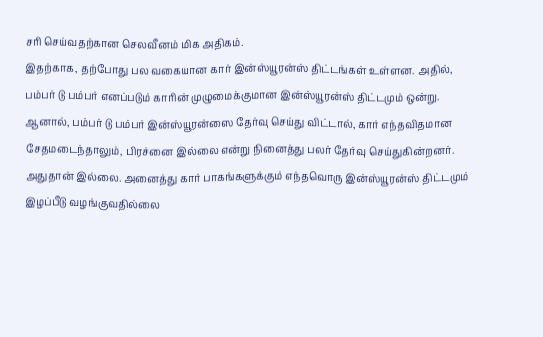சரி செய்வதற்கான செலவீனம் மிக அதிகம்.
இதற்காக, தற்போது பல வகையான கார் இன்ஸ்யூரன்ஸ் திட்டங்கள் உள்ளன. அதில், பம்பர் டு பம்பர் எனப்படும் காரின் முழுமைக்குமான இன்ஸ்யூரன்ஸ் திட்டமும் ஒன்று. ஆனால், பம்பர் டு பம்பர் இன்ஸ்யூரன்ஸை தேர்வு செய்து விட்டால், கார் எந்தவிதமான சேதமடைந்தாலும், பிரச்னை இல்லை என்று நினைத்து பலர் தேர்வு செய்துகின்றனர்.
அதுதான் இல்லை. அனைத்து கார் பாகங்களுக்கும் எந்தவொரு இன்ஸ்யூரன்ஸ் திட்டமும் இழப்பீடு வழங்குவதில்லை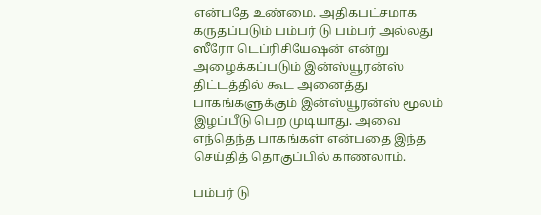என்பதே உண்மை. அதிகபட்சமாக கருதப்படும் பம்பர் டு பம்பர் அல்லது ஸீரோ டெப்ரிசியேஷன் என்று அழைக்கப்படும் இன்ஸ்யூரன்ஸ் திட்டத்தில் கூட அனைத்து பாகங்களுக்கும் இன்ஸ்யூரன்ஸ் மூலம் இழப்பீடு பெற முடியாது. அவை எந்தெந்த பாகங்கள் என்பதை இந்த செய்தித் தொகுப்பில் காணலாம்.

பம்பர் டு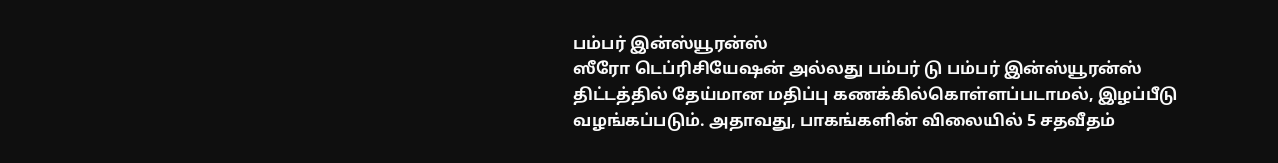பம்பர் இன்ஸ்யூரன்ஸ்
ஸீரோ டெப்ரிசியேஷன் அல்லது பம்பர் டு பம்பர் இன்ஸ்யூரன்ஸ் திட்டத்தில் தேய்மான மதிப்பு கணக்கில்கொள்ளப்படாமல், இழப்பீடு வழங்கப்படும். அதாவது, பாகங்களின் விலையில் 5 சதவீதம்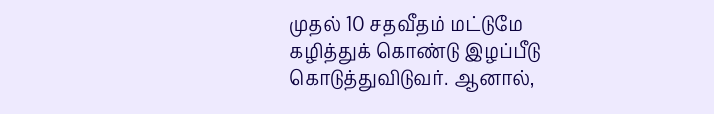முதல் 10 சதவீதம் மட்டுமே கழித்துக் கொண்டு இழப்பீடு கொடுத்துவிடுவர். ஆனால்,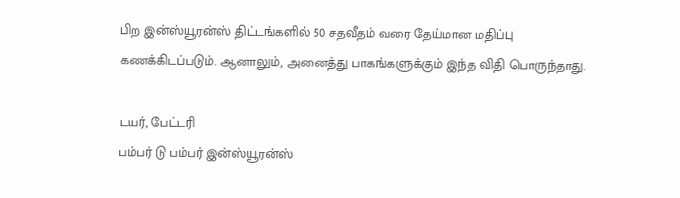பிற இன்ஸ்யூரன்ஸ் திட்டங்களில் 50 சதவீதம் வரை தேய்மான மதிப்பு கணக்கிடப்படும். ஆனாலும், அனைத்து பாகங்களுக்கும் இந்த விதி பொருந்தாது.

டயர், பேட்டரி
பம்பர் டு பம்பர் இன்ஸ்யூரன்ஸ்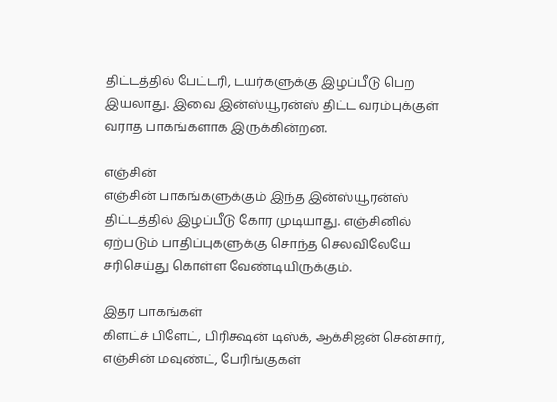திட்டத்தில் பேட்டரி, டயர்களுக்கு இழப்பீடு பெற இயலாது. இவை இன்ஸ்யூரன்ஸ் திட்ட வரம்புக்குள் வராத பாகங்களாக இருக்கின்றன.

எஞ்சின்
எஞ்சின் பாகங்களுக்கும் இந்த இன்ஸ்யூரன்ஸ் திட்டத்தில் இழப்பீடு கோர முடியாது. எஞ்சினில் ஏற்படும் பாதிப்புகளுக்கு சொந்த செலவிலேயே சரிசெய்து கொள்ள வேண்டியிருக்கும்.

இதர பாகங்கள்
கிளட்ச் பிளேட், பிரிக்ஷன் டிஸ்க், ஆக்சிஜன் சென்சார், எஞ்சின் மவுண்ட், பேரிங்குகள்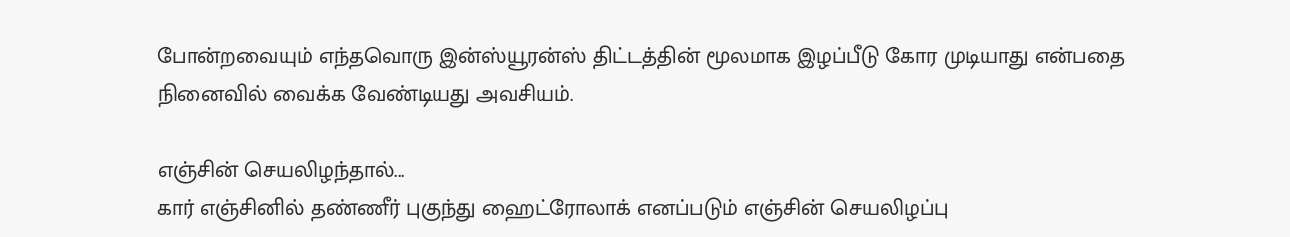போன்றவையும் எந்தவொரு இன்ஸ்யூரன்ஸ் திட்டத்தின் மூலமாக இழப்பீடு கோர முடியாது என்பதை நினைவில் வைக்க வேண்டியது அவசியம்.

எஞ்சின் செயலிழந்தால்...
கார் எஞ்சினில் தண்ணீர் புகுந்து ஹைட்ரோலாக் எனப்படும் எஞ்சின் செயலிழப்பு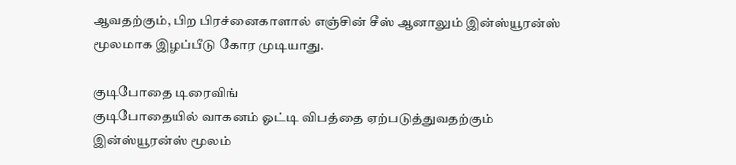ஆவதற்கும், பிற பிரச்னைகாளால் எஞ்சின் சீஸ் ஆனாலும் இன்ஸ்யூரன்ஸ் மூலமாக இழப்பீடு கோர முடியாது.

குடிபோதை டிரைவிங்
குடிபோதையில் வாகனம் ஓட்டி விபத்தை ஏற்படுத்துவதற்கும் இன்ஸ்யூரன்ஸ் மூலம்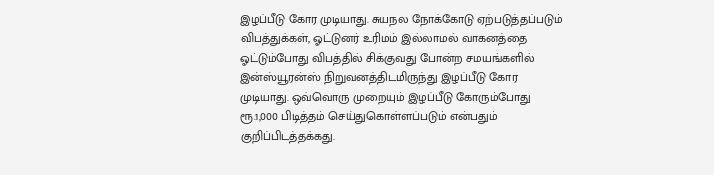இழப்பீடு கோர முடியாது. சுயநல நோக்கோடு ஏற்படுத்தப்படும் விபத்துக்கள், ஓட்டுனர் உரிமம் இல்லாமல் வாகனத்தை ஓட்டும்போது விபத்தில் சிக்குவது போன்ற சமயங்களில் இன்ஸ்யூரன்ஸ் நிறுவனத்திடமிருந்து இழப்பீடு கோர முடியாது. ஒவ்வொரு முறையும் இழப்பீடு கோரும்போது ரூ.1,000 பிடித்தம் செய்துகொள்ளப்படும் என்பதும் குறிப்பிடத்தக்கது.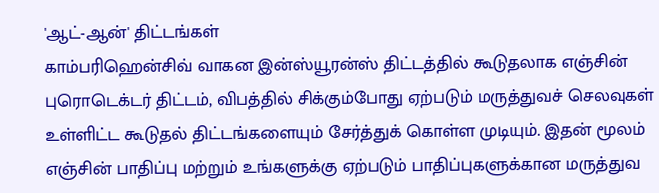'ஆட்-ஆன்' திட்டங்கள்
காம்பரிஹென்சிவ் வாகன இன்ஸ்யூரன்ஸ் திட்டத்தில் கூடுதலாக எஞ்சின் புரொடெக்டர் திட்டம், விபத்தில் சிக்கும்போது ஏற்படும் மருத்துவச் செலவுகள் உள்ளிட்ட கூடுதல் திட்டங்களையும் சேர்த்துக் கொள்ள முடியும். இதன் மூலம் எஞ்சின் பாதிப்பு மற்றும் உங்களுக்கு ஏற்படும் பாதிப்புகளுக்கான மருத்துவ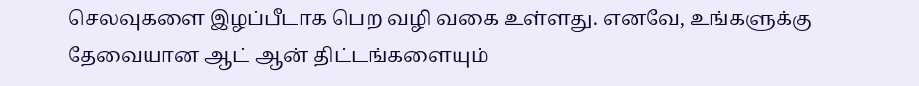செலவுகளை இழப்பீடாக பெற வழி வகை உள்ளது. எனவே, உங்களுக்கு தேவையான ஆட் ஆன் திட்டங்களையும்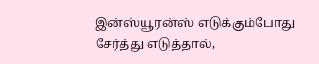இன்ஸ்யூரன்ஸ் எடுக்கும்போது சேர்த்து எடுத்தால்,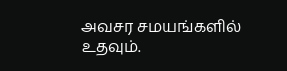அவசர சமயங்களில் உதவும்.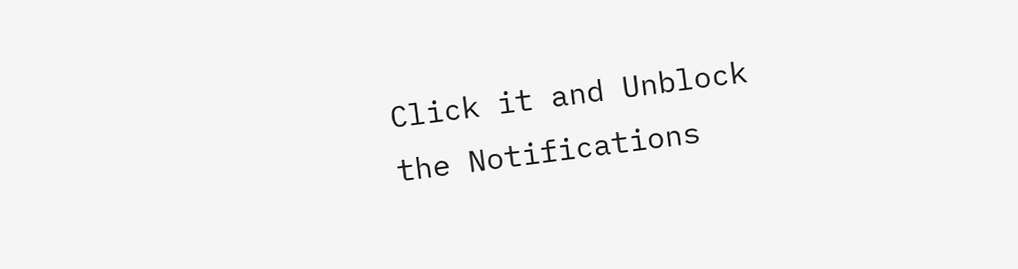Click it and Unblock the Notifications